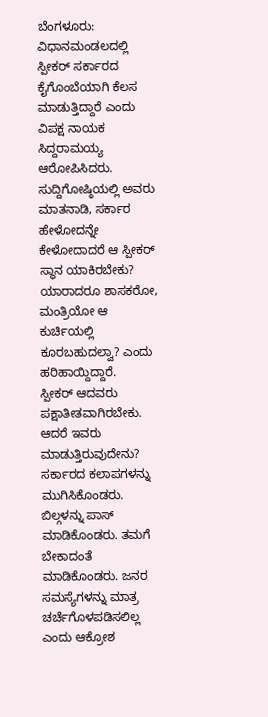ಬೆಂಗಳೂರು: ವಿಧಾನಮಂಡಲದಲ್ಲಿ ಸ್ಪೀಕರ್ ಸರ್ಕಾರದ ಕೈಗೊಂಬೆಯಾಗಿ ಕೆಲಸ ಮಾಡುತ್ತಿದ್ದಾರೆ ಎಂದು ವಿಪಕ್ಷ ನಾಯಕ ಸಿದ್ದರಾಮಯ್ಯ ಆರೋಪಿಸಿದರು.
ಸುದ್ದಿಗೋಷ್ಠಿಯಲ್ಲಿ ಅವರು ಮಾತನಾಡಿ, ಸರ್ಕಾರ ಹೇಳೋದನ್ನೇ ಕೇಳೋದಾದರೆ ಆ ಸ್ಪೀಕರ್ ಸ್ಥಾನ ಯಾಕಿರಬೇಕು? ಯಾರಾದರೂ ಶಾಸಕರೋ, ಮಂತ್ರಿಯೋ ಆ ಕುರ್ಚಿಯಲ್ಲಿ ಕೂರಬಹುದಲ್ವಾ? ಎಂದು ಹರಿಹಾಯ್ದಿದ್ದಾರೆ.
ಸ್ಪೀಕರ್ ಆದವರು ಪಕ್ಷಾತೀತವಾಗಿರಬೇಕು. ಆದರೆ ಇವರು ಮಾಡುತ್ತಿರುವುದೇನು? ಸರ್ಕಾರದ ಕಲಾಪಗಳನ್ನು ಮುಗಿಸಿಕೊಂಡರು. ಬಿಲ್ಗಳನ್ನು ಪಾಸ್ ಮಾಡಿಕೊಂಡರು. ತಮಗೆ ಬೇಕಾದಂತೆ ಮಾಡಿಕೊಂಡರು. ಜನರ ಸಮಸ್ಯೆಗಳನ್ನು ಮಾತ್ರ ಚರ್ಚೆಗೊಳಪಡಿಸಲಿಲ್ಲ ಎಂದು ಆಕ್ರೋಶ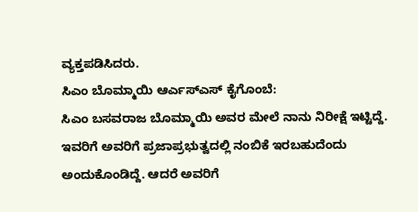ವ್ಯಕ್ತಪಡಿಸಿದರು.
ಸಿಎಂ ಬೊಮ್ಮಾಯಿ ಆರ್ಎಸ್ಎಸ್ ಕೈಗೊಂಬೆ:
ಸಿಎಂ ಬಸವರಾಜ ಬೊಮ್ಮಾಯಿ ಅವರ ಮೇಲೆ ನಾನು ನಿರೀಕ್ಷೆ ಇಟ್ಟಿದ್ದೆ. ಇವರಿಗೆ ಅವರಿಗೆ ಪ್ರಜಾಪ್ರಭುತ್ವದಲ್ಲಿ ನಂಬಿಕೆ ಇರಬಹುದೆಂದು ಅಂದುಕೊಂಡಿದ್ದೆ. ಆದರೆ ಅವರಿಗೆ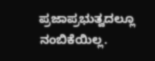ಪ್ರಜಾಪ್ರಭುತ್ವದಲ್ಲೂ ನಂಬಿಕೆಯಿಲ್ಲ.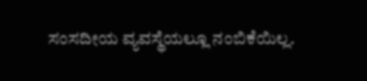ಸಂಸದೀಯ ವ್ಯವಸ್ಥೆಯಲ್ಲೂ ನಂಬಿಕೆಯಿಲ್ಲ.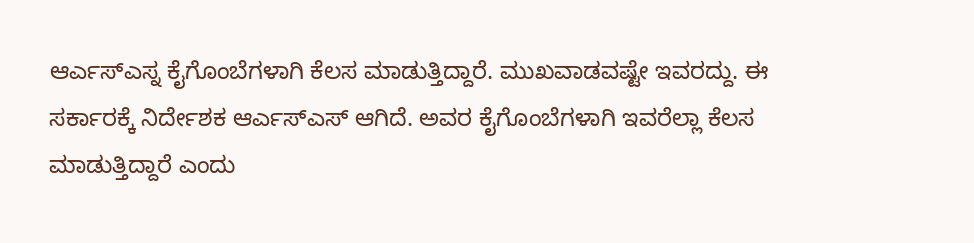ಆರ್ಎಸ್ಎಸ್ನ ಕೈಗೊಂಬೆಗಳಾಗಿ ಕೆಲಸ ಮಾಡುತ್ತಿದ್ದಾರೆ. ಮುಖವಾಡವಷ್ಟೇ ಇವರದ್ದು. ಈ ಸರ್ಕಾರಕ್ಕೆ ನಿರ್ದೇಶಕ ಆರ್ಎಸ್ಎಸ್ ಆಗಿದೆ. ಅವರ ಕೈಗೊಂಬೆಗಳಾಗಿ ಇವರೆಲ್ಲಾ ಕೆಲಸ ಮಾಡುತ್ತಿದ್ದಾರೆ ಎಂದು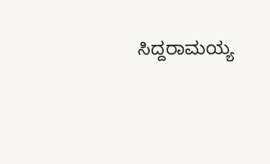ಸಿದ್ದರಾಮಯ್ಯ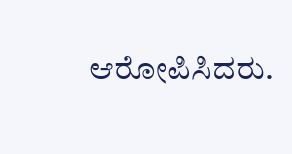ಆರೋಪಿಸಿದರು.